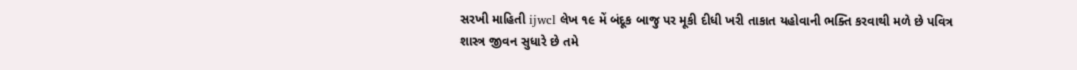સરખી માહિતી ijwcl લેખ ૧૯ મેં બંદૂક બાજુ પર મૂકી દીધી ખરી તાકાત યહોવાની ભક્તિ કરવાથી મળે છે પવિત્ર શાસ્ત્ર જીવન સુધારે છે તમે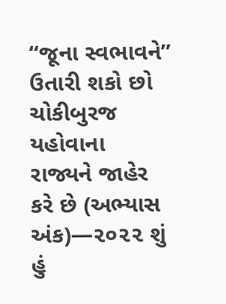“જૂના સ્વભાવને” ઉતારી શકો છો ચોકીબુરજ યહોવાના રાજ્યને જાહેર કરે છે (અભ્યાસ અંક)—૨૦૨૨ શું હું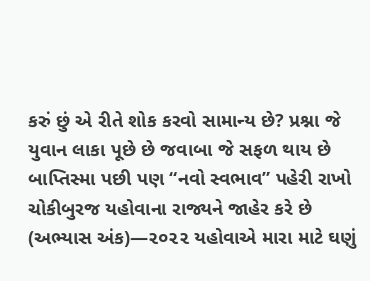કરું છું એ રીતે શોક કરવો સામાન્ય છે? પ્રશ્ના જે યુવાન લાકા પૂછે છે જવાબા જે સફળ થાય છે બાપ્તિસ્મા પછી પણ “નવો સ્વભાવ” પહેરી રાખો ચોકીબુરજ યહોવાના રાજ્યને જાહેર કરે છે (અભ્યાસ અંક)—૨૦૨૨ યહોવાએ મારા માટે ઘણું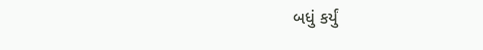બધું કર્યું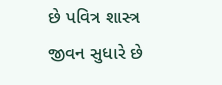છે પવિત્ર શાસ્ત્ર જીવન સુધારે છે